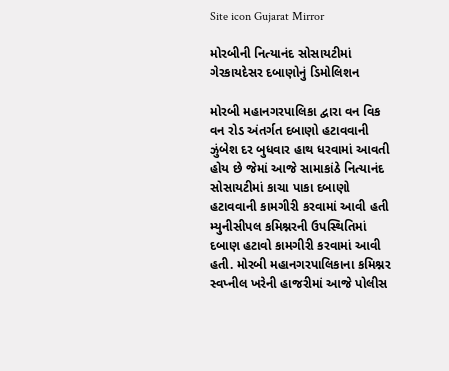Site icon Gujarat Mirror

મોરબીની નિત્યાનંદ સોસાયટીમાં ગેરકાયદેસર દબાણોનું ડિમોલિશન

મોરબી મહાનગરપાલિકા દ્વારા વન વિક વન રોડ અંતર્ગત દબાણો હટાવવાની ઝુંબેશ દર બુધવાર હાથ ધરવામાં આવતી હોય છે જેમાં આજે સામાકાંઠે નિત્યાનંદ સોસાયટીમાં કાચા પાકા દબાણો હટાવવાની કામગીરી કરવામાં આવી હતી મ્યુનીસીપલ કમિશ્નરની ઉપસ્થિતિમાં દબાણ હટાવો કામગીરી કરવામાં આવી હતી. મોરબી મહાનગરપાલિકાના કમિશ્નર સ્વપ્નીલ ખરેની હાજરીમાં આજે પોલીસ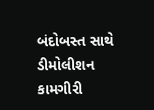બંદોબસ્ત સાથે ડીમોલીશન કામગીરી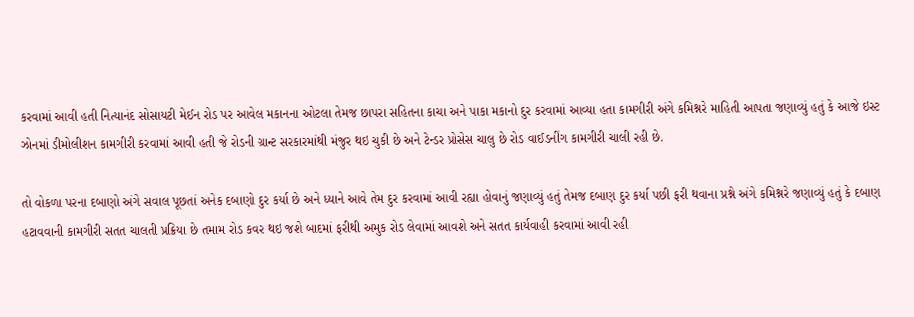કરવામાં આવી હતી નિત્યાનંદ સોસાયટી મેઈન રોડ પર આવેલ મકાનના ઓટલા તેમજ છાપરા સહિતના કાચા અને પાકા મકાનો દુર કરવામાં આવ્યા હતા કામગીરી અંગે કમિશ્નરે માહિતી આપતા જણાવ્યું હતું કે આજે ઇસ્ટ ઝોનમાં ડીમોલીશન કામગીરી કરવામાં આવી હતી જે રોડની ગ્રાન્ટ સરકારમાંથી મંજુર થઇ ચુકી છે અને ટેન્ડર પ્રોસેસ ચાલુ છે રોડ વાઈડનીંગ કામગીરી ચાલી રહી છે.

તો વોકળા પરના દબાણો અંગે સવાલ પૂછતાં અનેક દબાણો દુર કર્યા છે અને ધ્યાને આવે તેમ દુર કરવામાં આવી રહ્યા હોવાનું જણાવ્યું હતું તેમજ દબાણ દુર કર્યા પછી ફરી થવાના પ્રશ્ને અંગે કમિશ્નરે જણાવ્યું હતું કે દબાણ હટાવવાની કામગીરી સતત ચાલતી પ્રક્રિયા છે તમામ રોડ કવર થઇ જશે બાદમાં ફરીથી અમુક રોડ લેવામાં આવશે અને સતત કાર્યવાહી કરવામાં આવી રહી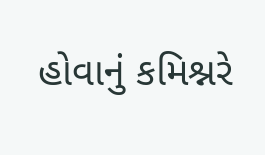હોવાનું કમિશ્નરે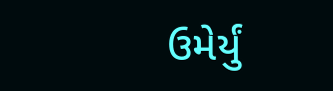ઉમેર્યું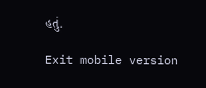હતું.

Exit mobile version